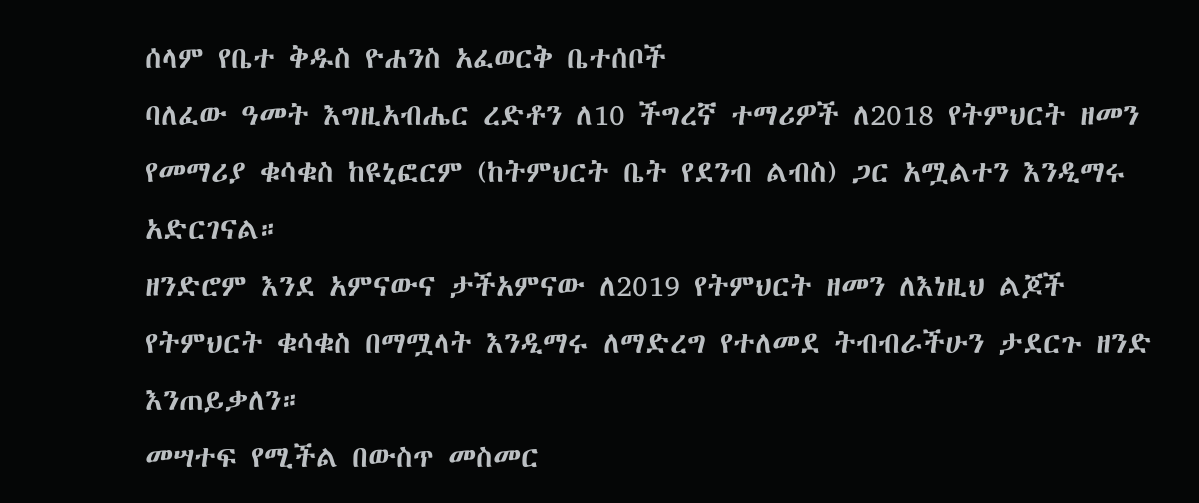ሰላም የቤተ ቅዱስ ዮሐንስ አፈወርቅ ቤተሰቦች
ባለፈው ዓመት እግዚአብሔር ረድቶን ለ10 ችግረኛ ተማሪዎች ለ2018 የትምህርት ዘመን የመማሪያ ቁሳቁስ ከዩኒፎርም (ከትምህርት ቤት የደንብ ልብስ) ጋር አሟልተን እንዲማሩ አድርገናል።
ዘንድሮም እንደ አምናውና ታችአምናው ለ2019 የትምህርት ዘመን ለእነዚህ ልጆች የትምህርት ቁሳቁስ በማሟላት እንዲማሩ ለማድረግ የተለመደ ትብብራችሁን ታደርጉ ዘንድ እንጠይቃለን።
መሣተፍ የሚችል በውስጥ መስመር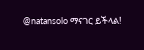@natansolo ማናገር ይችላል!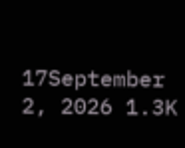17September 2, 2026 1.3K